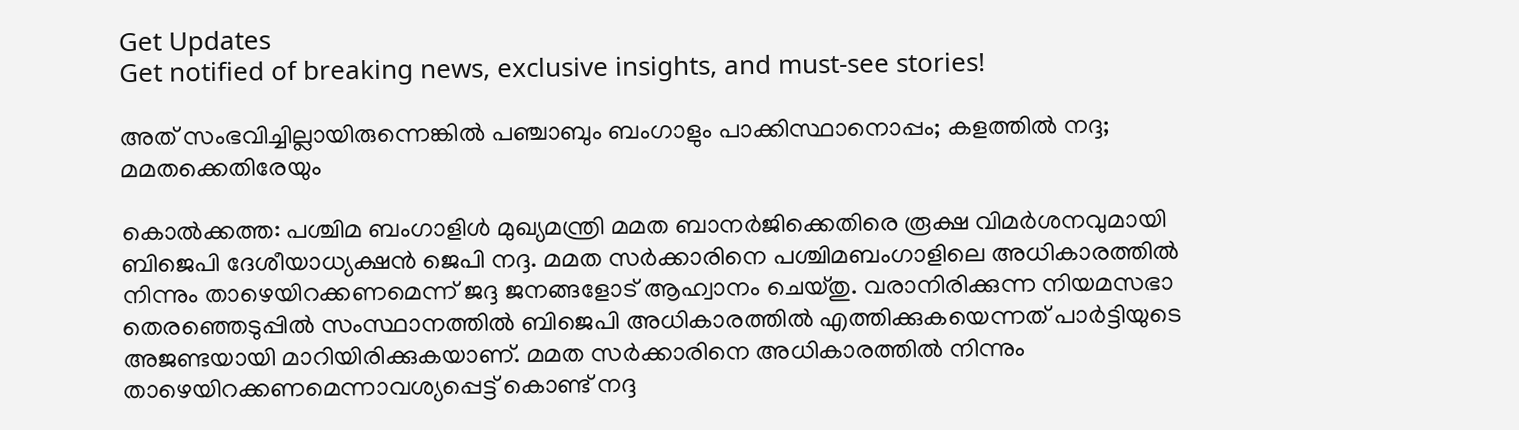Get Updates
Get notified of breaking news, exclusive insights, and must-see stories!

അത് സംഭവിച്ചില്ലായിരുന്നെങ്കില്‍ പഞ്ചാബും ബംഗാളും പാക്കിസ്ഥാനൊപ്പം; കളത്തില്‍ നദ്ദ; മമതക്കെതിരേയും

കൊല്‍ക്കത്ത: പശ്ചിമ ബംഗാളിള്‍ മുഖ്യമന്ത്രി മമത ബാനര്‍ജിക്കെതിരെ രൂക്ഷ വിമര്‍ശനവുമായി ബിജെപി ദേശീയാധ്യക്ഷന്‍ ജെപി നദ്ദ. മമത സര്‍ക്കാരിനെ പശ്ചിമബംഗാളിലെ അധികാരത്തില്‍ നിന്നും താഴെയിറക്കണമെന്ന് ജദ്ദ ജനങ്ങളോട് ആഹ്വാനം ചെയ്തു. വരാനിരിക്കുന്ന നിയമസഭാ തെരഞ്ഞെടുപ്പില്‍ സംസ്ഥാനത്തില്‍ ബിജെപി അധികാരത്തില്‍ എത്തിക്കുകയെന്നത് പാര്‍ട്ടിയുടെ അജണ്ടയായി മാറിയിരിക്കുകയാണ്. മമത സര്‍ക്കാരിനെ അധികാരത്തില്‍ നിന്നും താഴെയിറക്കണമെന്നാവശ്യപ്പെട്ട് കൊണ്ട് നദ്ദ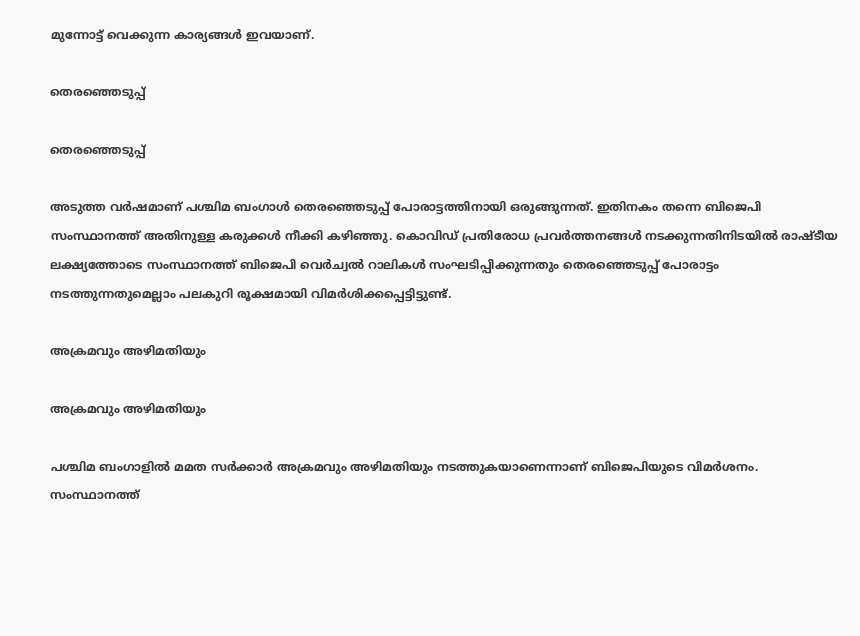മുന്നോട്ട് വെക്കുന്ന കാര്യങ്ങള്‍ ഇവയാണ്.

തെരഞ്ഞെടുപ്പ്

തെരഞ്ഞെടുപ്പ്

അടുത്ത വര്‍ഷമാണ് പശ്ചിമ ബംഗാള്‍ തെരഞ്ഞെടുപ്പ് പോരാട്ടത്തിനായി ഒരുങ്ങുന്നത്. ഇതിനകം തന്നെ ബിജെപി സംസ്ഥാനത്ത് അതിനുള്ള കരുക്കള്‍ നീക്കി കഴിഞ്ഞു. കൊവിഡ് പ്രതിരോധ പ്രവര്‍ത്തനങ്ങള്‍ നടക്കുന്നതിനിടയില്‍ രാഷ്ടീയ ലക്ഷ്യത്തോടെ സംസ്ഥാനത്ത് ബിജെപി വെര്‍ച്വല്‍ റാലികള്‍ സംഘടിപ്പിക്കുന്നതും തെരഞ്ഞെടുപ്പ് പോരാട്ടം നടത്തുന്നതുമെല്ലാം പലകുറി രൂക്ഷമായി വിമര്‍ശിക്കപ്പെട്ടിട്ടുണ്ട്.

അക്രമവും അഴിമതിയും

അക്രമവും അഴിമതിയും

പശ്ചിമ ബംഗാളില്‍ മമത സര്‍ക്കാര്‍ അക്രമവും അഴിമതിയും നടത്തുകയാണെന്നാണ് ബിജെപിയുടെ വിമര്‍ശനം. സംസ്ഥാനത്ത്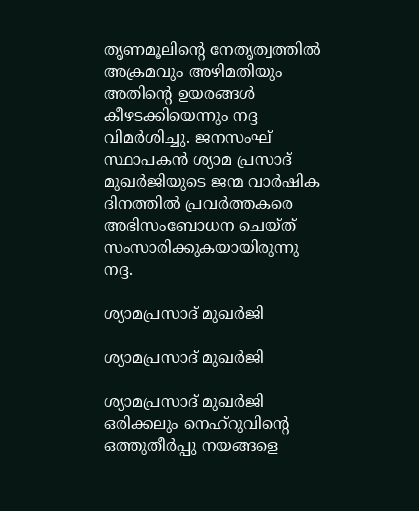തൃണമൂലിന്റെ നേതൃത്വത്തില്‍ അക്രമവും അഴിമതിയും അതിന്റെ ഉയരങ്ങള്‍ കീഴടക്കിയെന്നും നദ്ദ വിമര്‍ശിച്ചു. ജനസംഘ് സ്ഥാപകന്‍ ശ്യാമ പ്രസാദ് മുഖര്‍ജിയുടെ ജന്മ വാര്‍ഷിക ദിനത്തില്‍ പ്രവര്‍ത്തകരെ അഭിസംബോധന ചെയ്ത് സംസാരിക്കുകയായിരുന്നു നദ്ദ.

ശ്യാമപ്രസാദ് മുഖര്‍ജി

ശ്യാമപ്രസാദ് മുഖര്‍ജി

ശ്യാമപ്രസാദ് മുഖര്‍ജി ഒരിക്കലും നെഹ്‌റുവിന്റെ ഒത്തുതീര്‍പ്പു നയങ്ങളെ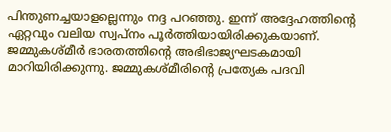പിന്തുണച്ചയാളല്ലെന്നും നദ്ദ പറഞ്ഞു. ഇന്ന് അദ്ദേഹത്തിന്റെ ഏറ്റവും വലിയ സ്വപ്‌നം പൂര്‍ത്തിയായിരിക്കുകയാണ്. ജമ്മുകശ്മീര്‍ ഭാരതത്തിന്റെ അഭിഭാജ്യഘടകമായി മാറിയിരിക്കുന്നു. ജമ്മുകശ്മീരിന്റെ പ്രത്യേക പദവി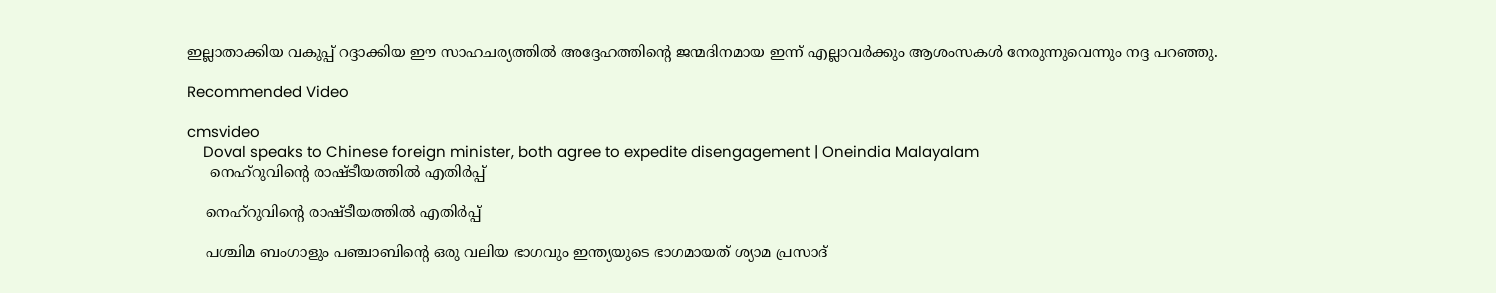ഇല്ലാതാക്കിയ വകുപ്പ് റദ്ദാക്കിയ ഈ സാഹചര്യത്തില്‍ അദ്ദേഹത്തിന്റെ ജന്മദിനമായ ഇന്ന് എല്ലാവര്‍ക്കും ആശംസകള്‍ നേരുന്നുവെന്നും നദ്ദ പറഞ്ഞു.

Recommended Video

cmsvideo
    Doval speaks to Chinese foreign minister, both agree to expedite disengagement | Oneindia Malayalam
     നെഹ്‌റുവിന്റെ രാഷ്ടീയത്തില്‍ എതിര്‍പ്പ്

    നെഹ്‌റുവിന്റെ രാഷ്ടീയത്തില്‍ എതിര്‍പ്പ്

    പശ്ചിമ ബംഗാളും പഞ്ചാബിന്റെ ഒരു വലിയ ഭാഗവും ഇന്ത്യയുടെ ഭാഗമായത് ശ്യാമ പ്രസാദ്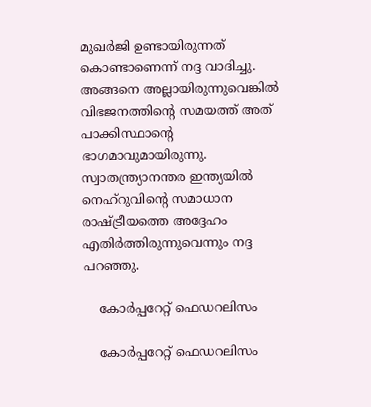മുഖര്‍ജി ഉണ്ടായിരുന്നത് കൊണ്ടാണെന്ന് നദ്ദ വാദിച്ചു. അങ്ങനെ അല്ലായിരുന്നുവെങ്കില്‍ വിഭജനത്തിന്റെ സമയത്ത് അത് പാക്കിസ്ഥാന്റെ ഭാഗമാവുമായിരുന്നു. സ്വാതന്ത്ര്യാനന്തര ഇന്ത്യയില്‍ നെഹ്‌റുവിന്റെ സമാധാന രാഷ്ട്രീയത്തെ അദ്ദേഹം എതിര്‍ത്തിരുന്നുവെന്നും നദ്ദ പറഞ്ഞു.

    കോര്‍പ്പറേറ്റ് ഫെഡറലിസം

    കോര്‍പ്പറേറ്റ് ഫെഡറലിസം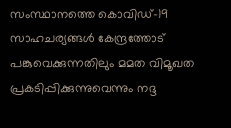സംസ്ഥാനത്തെ കൊവിഡ്-19 സാഹചര്യങ്ങള്‍ കേന്ദ്രത്തോട് പങ്കുവെക്കുന്നതിലും മമത വിമൂഖത പ്രകടിപ്പിക്കുന്നുവെന്നും നദ്ദ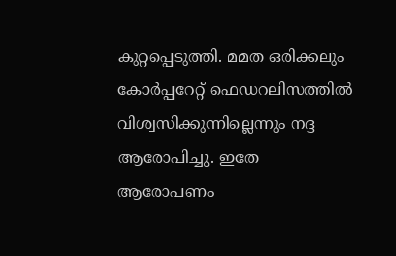കുറ്റപ്പെടുത്തി. മമത ഒരിക്കലും കോര്‍പ്പറേറ്റ് ഫെഡറലിസത്തില്‍ വിശ്വസിക്കുന്നില്ലെന്നും നദ്ദ ആരോപിച്ചു. ഇതേ ആരോപണം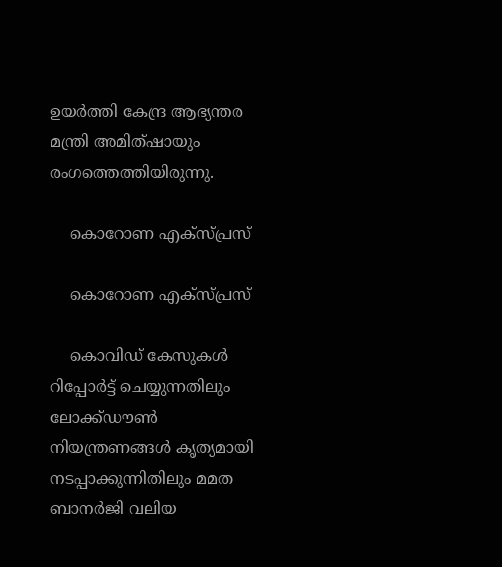ഉയര്‍ത്തി കേന്ദ്ര ആഭ്യന്തര മന്ത്രി അമിത്ഷായും രംഗത്തെത്തിയിരുന്നു.

    കൊറോണ എക്‌സ്പ്രസ്

    കൊറോണ എക്‌സ്പ്രസ്

    കൊവിഡ് കേസുകള്‍ റിപ്പോര്‍ട്ട് ചെയ്യുന്നതിലും ലോക്ക്ഡൗണ്‍ നിയന്ത്രണങ്ങള്‍ കൃത്യമായി നടപ്പാക്കുന്നിതിലും മമത ബാനര്‍ജി വലിയ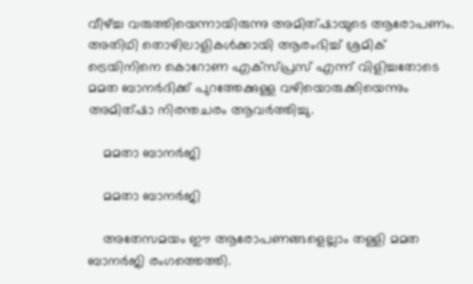വീഴ്ച്ച വരുത്തിയെന്നായിരുന്നു അമിത്ഷായുടെ ആരോപണം. അതിഥി തൊഴിലാളികള്‍ക്കായി ആരംഭിച്ച് ശ്രമിക് ട്രെയിനിനെ കൊറോണ എക്‌സ്പ്രസ് എന്ന് വിളിച്ചതോടെ മമത ബാനര്‍ദിക്ക് പുറത്തേക്കുള്ള വഴിയൊരുക്കിയെന്നും അമിത്ഷാ നിരന്തചരം ആവര്‍ത്തിച്ചു.

    മമതാ ബാനര്‍ജി

    മമതാ ബാനര്‍ജി

    അതേസമയം ഈ ആരോപണങ്ങളെല്ലാം തള്ളി മമത ബാനര്‍ജി രംഗത്തെത്തി.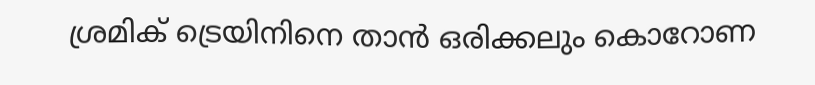ശ്രമിക് ട്രെയിനിനെ താന്‍ ഒരിക്കലും കൊറോണ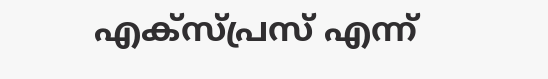എക്‌സ്പ്രസ് എന്ന്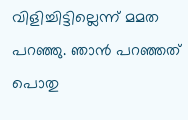വിളിച്ചിട്ടില്ലെന്ന് മമത പറഞ്ഞു. ഞാന്‍ പറഞ്ഞത് പൊതു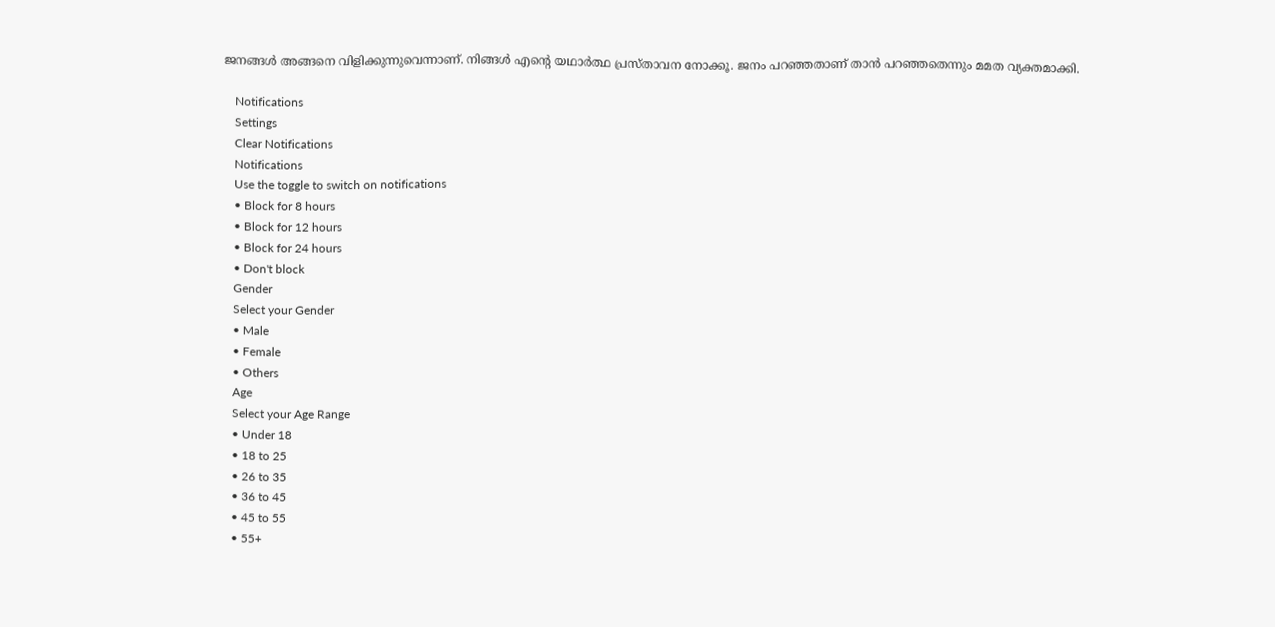ജനങ്ങള്‍ അങ്ങനെ വിളിക്കുന്നുവെന്നാണ്. നിങ്ങള്‍ എന്റെ യഥാര്‍ത്ഥ പ്രസ്താവന നോക്കൂ. ജനം പറഞ്ഞതാണ് താന്‍ പറഞ്ഞതെന്നും മമത വ്യക്തമാക്കി.

    Notifications
    Settings
    Clear Notifications
    Notifications
    Use the toggle to switch on notifications
    • Block for 8 hours
    • Block for 12 hours
    • Block for 24 hours
    • Don't block
    Gender
    Select your Gender
    • Male
    • Female
    • Others
    Age
    Select your Age Range
    • Under 18
    • 18 to 25
    • 26 to 35
    • 36 to 45
    • 45 to 55
    • 55+